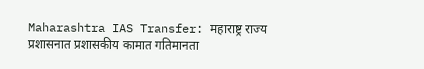Maharashtra IAS Transfer: महाराष्ट्र राज्य प्रशासनात प्रशासकीय कामात गतिमानता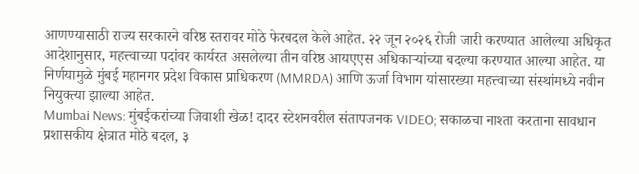आणण्यासाठी राज्य सरकारने वरिष्ठ स्तरावर मोठे फेरबदल केले आहेत. २२ जून २०२६ रोजी जारी करण्यात आलेल्या अधिकृत आदेशानुसार, महत्त्वाच्या पदांवर कार्यरत असलेल्या तीन वरिष्ठ आयएएस अधिकाऱ्यांच्या बदल्या करण्यात आल्या आहेत. या निर्णयामुळे मुंबई महानगर प्रदेश विकास प्राधिकरण (MMRDA) आणि ऊर्जा विभाग यांसारख्या महत्त्वाच्या संस्थांमध्ये नवीन नियुक्त्या झाल्या आहेत.
Mumbai News: मुंबईकरांच्या जिवाशी खेळ! दादर स्टेशनवरील संतापजनक VIDEO; सकाळचा नाश्ता करताना सावधान
प्रशासकीय क्षेत्रात मोठे बदल, ३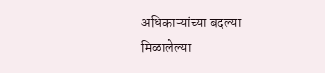अधिकाऱ्यांच्या बदल्या
मिळालेल्या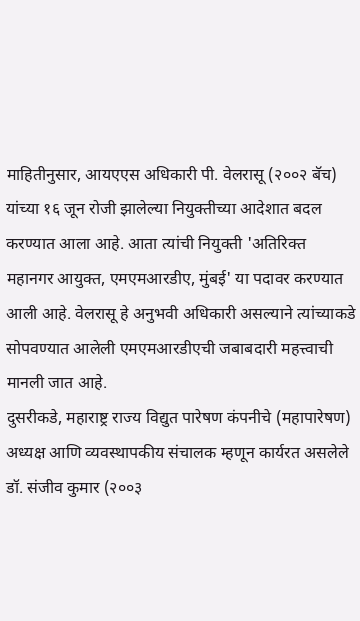माहितीनुसार, आयएएस अधिकारी पी. वेलरासू (२००२ बॅच) यांच्या १६ जून रोजी झालेल्या नियुक्तीच्या आदेशात बदल करण्यात आला आहे. आता त्यांची नियुक्ती 'अतिरिक्त महानगर आयुक्त, एमएमआरडीए, मुंबई' या पदावर करण्यात आली आहे. वेलरासू हे अनुभवी अधिकारी असल्याने त्यांच्याकडे सोपवण्यात आलेली एमएमआरडीएची जबाबदारी महत्त्वाची मानली जात आहे.
दुसरीकडे, महाराष्ट्र राज्य विद्युत पारेषण कंपनीचे (महापारेषण) अध्यक्ष आणि व्यवस्थापकीय संचालक म्हणून कार्यरत असलेले डॉ. संजीव कुमार (२००३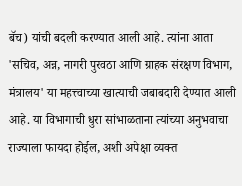बॅच) यांची बदली करण्यात आली आहे. त्यांना आता 'सचिव, अन्न, नागरी पुरवठा आणि ग्राहक संरक्षण विभाग, मंत्रालय' या महत्त्वाच्या खात्याची जबाबदारी देण्यात आली आहे. या विभागाची धुरा सांभाळताना त्यांच्या अनुभवाचा राज्याला फायदा होईल, अशी अपेक्षा व्यक्त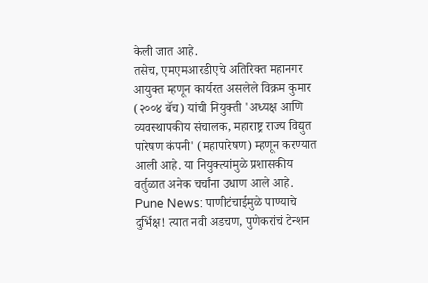केली जात आहे.
तसेच, एमएमआरडीएचे अतिरिक्त महानगर आयुक्त म्हणून कार्यरत असलेले विक्रम कुमार (२००४ बॅच) यांची नियुक्ती 'अध्यक्ष आणि व्यवस्थापकीय संचालक, महाराष्ट्र राज्य विद्युत पारेषण कंपनी' (महापारेषण) म्हणून करण्यात आली आहे. या नियुक्त्यांमुळे प्रशासकीय वर्तुळात अनेक चर्चांना उधाण आले आहे.
Pune News: पाणीटंचाईमुळे पाण्याचे दुर्भिक्ष! त्यात नवी अडचण, पुणेकरांचं टेन्शन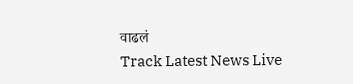वाढलं
Track Latest News Live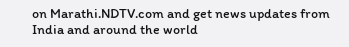on Marathi.NDTV.com and get news updates from India and around the world